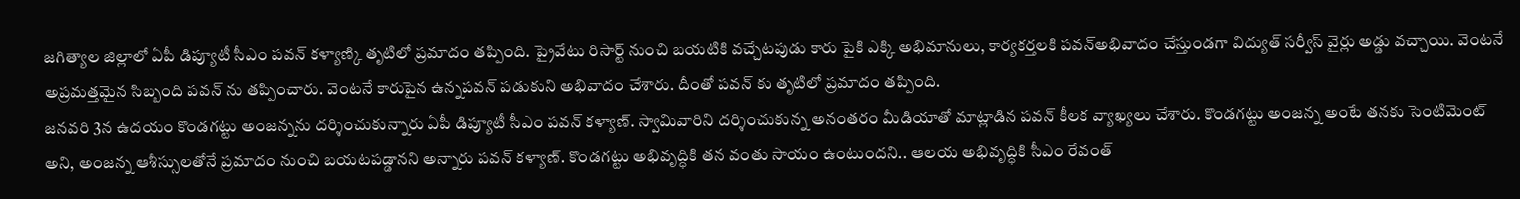జగిత్యాల జిల్లాలో ఏపీ డిప్యూటీ సీఎం పవన్ కళ్యాణ్కి తృటిలో ప్రమాదం తప్పింది. ప్రైవేటు రిసార్ట్ నుంచి బయటికి వచ్చేటపుడు కారు పైకి ఎక్కి అభిమానులు, కార్యకర్తలకి పవన్అభివాదం చేస్తుండగా విద్యుత్ సర్వీస్ వైర్లు అడ్డు వచ్చాయి. వెంటనే అప్రమత్తమైన సిబ్బంది పవన్ ను తప్పించారు. వెంటనే కారుపైన ఉన్నపవన్ పడుకుని అభివాదం చేశారు. దీంతో పవన్ కు తృటిలో ప్రమాదం తప్పింది.
జనవరి 3న ఉదయం కొండగట్టు అంజన్నను దర్శించుకున్నారు ఏపీ డిప్యూటీ సీఎం పవన్ కళ్యాణ్. స్వామివారిని దర్శించుకున్న అనంతరం మీడియాతో మాట్లాడిన పవన్ కీలక వ్యాఖ్యలు చేశారు. కొండగట్టు అంజన్న అంటే తనకు సెంటిమెంట్ అని, అంజన్న ఆశీస్సులతోనే ప్రమాదం నుంచి బయటపడ్డానని అన్నారు పవన్ కళ్యాణ్. కొండగట్టు అభివృద్ధికి తన వంతు సాయం ఉంటుందని.. ఆలయ అభివృద్ధికి సీఎం రేవంత్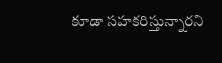కూడా సహకరిస్తున్నారని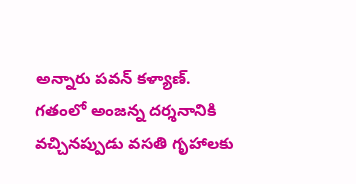అన్నారు పవన్ కళ్యాణ్.
గతంలో అంజన్న దర్శనానికి వచ్చినప్పుడు వసతి గృహాలకు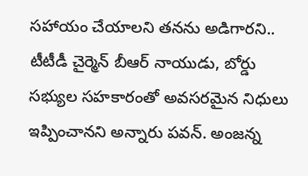సహాయం చేయాలని తనను అడిగారని.. టీటీడీ చైర్మెన్ బీఆర్ నాయుడు, బోర్డు సభ్యుల సహకారంతో అవసరమైన నిధులు ఇప్పించానని అన్నారు పవన్. అంజన్న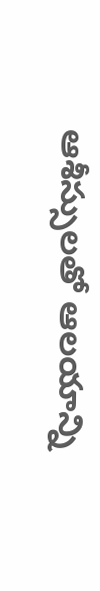ఆశీస్సులతో ఆలయాన్ని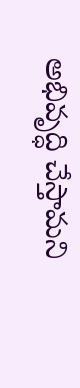అభివృద్ధి చేస్తామని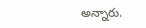అన్నారు.